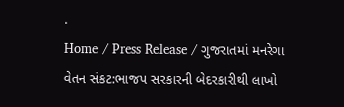.
Home / Press Release / ગુજરાતમાં મનરેગા વેતન સંકટ:ભાજપ સરકારની બેદરકારીથી લાખો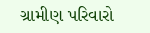ગ્રામીણ પરિવારો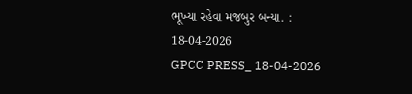ભૂખ્યા રહેવા મજબુર બન્યા. : 18-04-2026
GPCC PRESS_ 18-04-2026